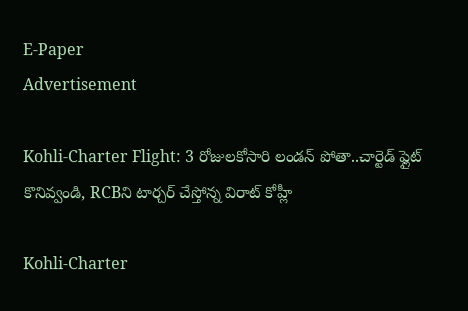E-Paper
Advertisement

Kohli-Charter Flight: 3 రోజులకోసారి లండ‌న్ పోతా..చార్టెడ్ ఫ్లైట్ కొనివ్వండి, RCBని టార్చ‌ర్ చేస్తోన్న విరాట్ కోహ్లీ

Kohli-Charter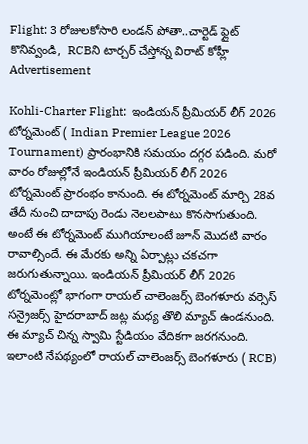Flight: 3 రోజులకోసారి లండ‌న్ పోతా..చార్టెడ్ ఫ్లైట్ కొనివ్వండి,  RCBని టార్చ‌ర్ చేస్తోన్న విరాట్ కోహ్లీ
Advertisement

Kohli-Charter Flight:  ఇండియన్ ప్రీమియర్ లీగ్ 2026 టోర్నమెంట్ ( Indian Premier League 2026 Tournament) ప్రారంభానికి సమయం దగ్గర పడింది. మరో వారం రోజుల్లోనే ఇండియన్ ప్రీమియర్ లీగ్ 2026 టోర్నమెంట్ ప్రారంభం కానుంది. ఈ టోర్నమెంట్ మార్చి 28వ తేదీ నుంచి దాదాపు రెండు నెలలపాటు కొనసాగుతుంది. అంటే ఈ టోర్నమెంట్ ముగియాలంటే జూన్ మొదటి వారం రావాల్సిందే. ఈ మేరకు అన్ని ఏర్పాట్లు చకచగా జరుగుతున్నాయి. ఇండియన్ ప్రీమియర్ లీగ్ 2026 టోర్నమెంట్లో భాగంగా రాయల్ చాలెంజర్స్ బెంగళూరు వర్సెస్ సన్రైజర్స్ హైదరాబాద్ జట్ల మధ్య తొలి మ్యాచ్ ఉండనుంది. ఈ మ్యాచ్ చిన్న స్వామి స్టేడియం వేదికగా జరగనుంది. ఇలాంటి నేపథ్యంలో రాయల్ చాలెంజర్స్ బెంగళూరు ( RCB)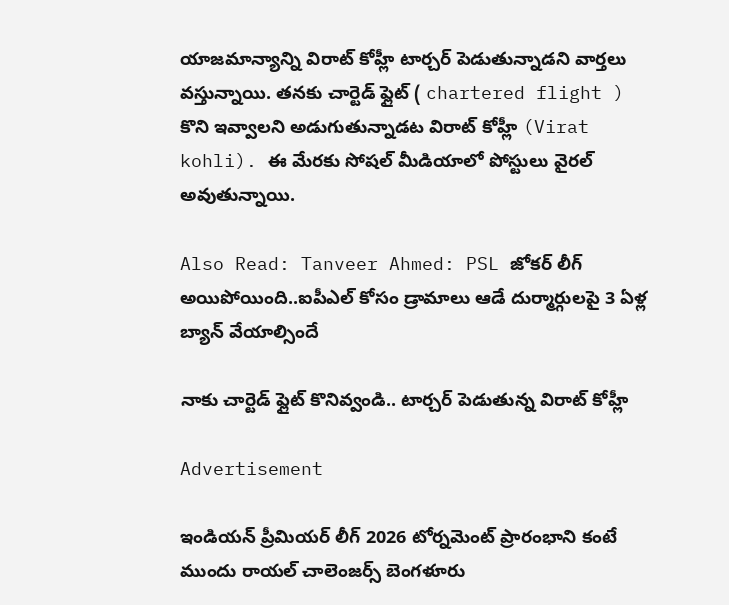యాజమాన్యాన్ని విరాట్ కోహ్లీ టార్చర్ పెడుతున్నాడని వార్తలు వస్తున్నాయి. తనకు చార్టెడ్ ఫ్లైట్ ( chartered flight ) కొని ఇవ్వాలని అడుగుతున్నాడట విరాట్ కోహ్లీ (Virat kohli). ఈ మేరకు సోషల్ మీడియాలో పోస్టులు వైరల్ అవుతున్నాయి.

Also Read: Tanveer Ahmed: PSL జోక‌ర్ లీగ్ అయిపోయింది..ఐపీఎల్ కోసం డ్రామాలు ఆడే దుర్మార్గుల‌పై 3 ఏళ్ల బ్యాన్ వేయాల్సిందే

నాకు చార్టెడ్ ఫ్లైట్ కొనివ్వండి.. టార్చర్ పెడుతున్న విరాట్ కోహ్లీ

Advertisement

ఇండియన్ ప్రీమియర్ లీగ్ 2026 టోర్నమెంట్ ప్రారంభాని కంటే ముందు రాయల్ చాలెంజర్స్ బెంగళూరు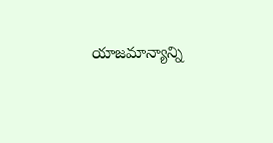యాజమాన్యాన్ని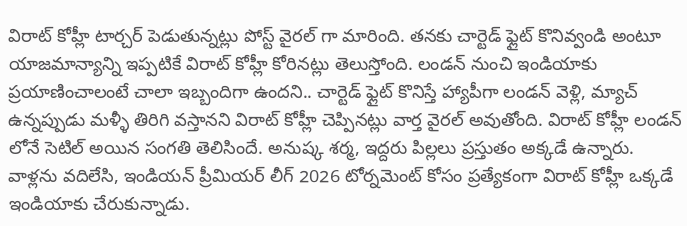విరాట్ కోహ్లీ టార్చర్ పెడుతున్నట్లు పోస్ట్ వైర‌ల్ గా మారింది. తనకు చార్టెడ్ ఫ్లైట్ కొనివ్వండి అంటూ యాజమాన్యాన్ని ఇప్పటికే విరాట్ కోహ్లీ కోరినట్లు తెలుస్తోంది. లండన్ నుంచి ఇండియాకు ప్రయాణించాలంటే చాలా ఇబ్బందిగా ఉందని.. చార్టెడ్ ఫ్లైట్ కొనిస్తే హ్యాపీగా లండన్ వెళ్లి, మ్యాచ్ ఉన్నప్పుడు మళ్ళీ తిరిగి వస్తానని విరాట్ కోహ్లీ చెప్పినట్లు వార్త వైరల్ అవుతోంది. విరాట్ కోహ్లీ లండన్ లోనే సెటిల్ అయిన సంగతి తెలిసిందే. అనుష్క శర్మ, ఇద్దరు పిల్లలు ప్రస్తుతం అక్కడే ఉన్నారు. వాళ్లను వదిలేసి, ఇండియన్ ప్రీమియర్ లీగ్ 2026 టోర్నమెంట్ కోసం ప్రత్యేకంగా విరాట్ కోహ్లీ ఒక్కడే ఇండియాకు చేరుకున్నాడు.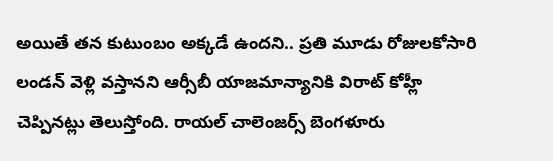అయితే తన కుటుంబం అక్కడే ఉందని.. ప్రతి మూడు రోజులకోసారి లండన్ వెళ్లి వస్తానని ఆర్సీబీ యాజమాన్యానికి విరాట్ కోహ్లీ చెప్పినట్లు తెలుస్తోంది. రాయల్ చాలెంజర్స్ బెంగళూరు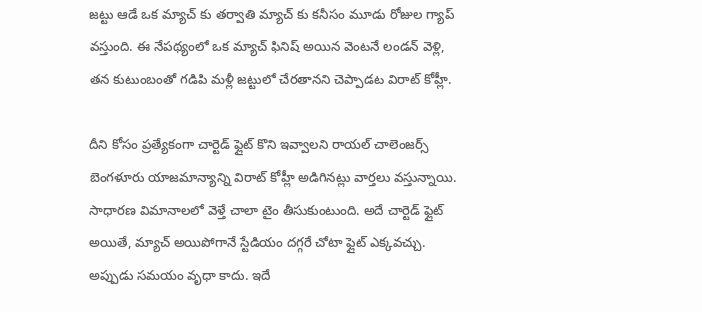జట్టు ఆడే ఒక మ్యాచ్ కు త‌ర్వాతి మ్యాచ్ కు కనీసం మూడు రోజుల గ్యాప్ వస్తుంది. ఈ నేపథ్యంలో ఒక మ్యాచ్ ఫినిష్ అయిన వెంటనే లండన్ వెళ్లి, తన కుటుంబంతో గడిపి మళ్లీ జట్టులో చేరతానని చెప్పాడట విరాట్ కోహ్లీ.

దీని కోసం ప్రత్యేకంగా చార్టెడ్ ఫ్లైట్ కొని ఇవ్వాలని రాయల్ చాలెంజర్స్ బెంగళూరు యాజమాన్యాన్ని విరాట్ కోహ్లీ అడిగినట్లు వార్తలు వస్తున్నాయి. సాధారణ విమానాలలో వెళ్తే చాలా టైం తీసుకుంటుంది. అదే చార్టెడ్ ఫ్లైట్ అయితే, మ్యాచ్ అయిపోగానే స్టేడియం దగ్గరే చోటా ఫ్లైట్ ఎక్కవచ్చు. అప్పుడు సమయం వృధా కాదు. ఇదే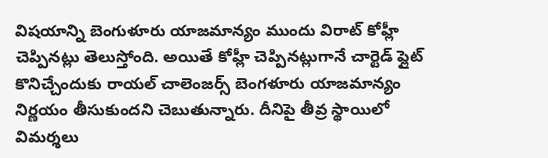విషయాన్ని బెంగుళూరు యాజమాన్యం ముందు విరాట్ కోహ్లీ చెప్పినట్లు తెలుస్తోంది. అయితే కోహ్లీ చెప్పినట్లుగానే చార్టెడ్ ఫ్లైట్ కొనిచ్చేందుకు రాయల్ చాలెంజర్స్ బెంగళూరు యాజమాన్యం నిర్ణయం తీసుకుందని చెబుతున్నారు. దీనిపై తీవ్ర స్థాయిలో విమర్శలు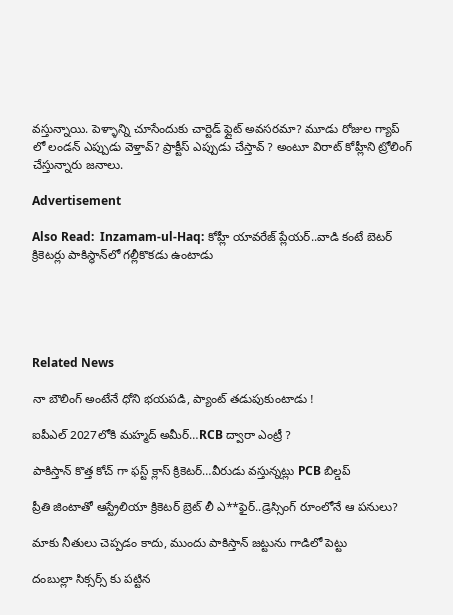వస్తున్నాయి. పెళ్ళాన్ని చూసేందుకు చార్టెడ్ ఫ్లైట్ అవసరమా? మూడు రోజుల గ్యాప్ లో లండన్ ఎప్పుడు వెళ్తావ్? ప్రాక్టీస్ ఎప్పుడు చేస్తావ్ ? అంటూ విరాట్ కోహ్లీని ట్రోలింగ్ చేస్తున్నారు జనాలు.

Advertisement

Also Read:  Inzamam-ul-Haq: కోహ్లీ యావ‌రేజ్ ప్లేయ‌ర్..వాడి కంటే బెట‌ర్ క్రికెట‌ర్లు పాకిస్థాన్‌లో గల్లీకొకడు ఉంటాడు





Related News

నా బౌలింగ్ అంటేనే ధోని భ‌య‌ప‌డి, ప్యాంట్ త‌డుపుకుంటాడు !

ఐపీఎల్ 2027లోకి మహ్మద్ అమీర్…RCB ద్వారా ఎంట్రీ ?

పాకిస్తాన్ కొత్త‌ కోచ్ గా ఫ‌స్ట్ క్లాస్ క్రికెట‌ర్‌…వీరుడు వ‌స్తున్న‌ట్లు PCB బిల్డ‌ప్

ప్రీతి జింటాతో ఆస్ట్రేలియా క్రికెట‌ర్‌ బ్రెట్ లీ ఎ**ఫైర్‌..డ్రెస్సింగ్ రూంలోనే ఆ ప‌నులు?

మాకు నీతులు చెప్ప‌డం కాదు, ముందు పాకిస్తాన్ జ‌ట్టును గాడిలో పెట్టు

దంబుల్లా సిక్సర్స్ కు ప‌ట్టిన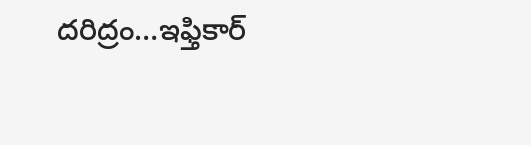ద‌రిద్రం…ఇఫ్తికార్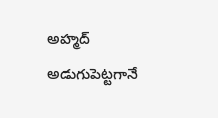అహ్మద్ అడుగుపెట్ట‌గానే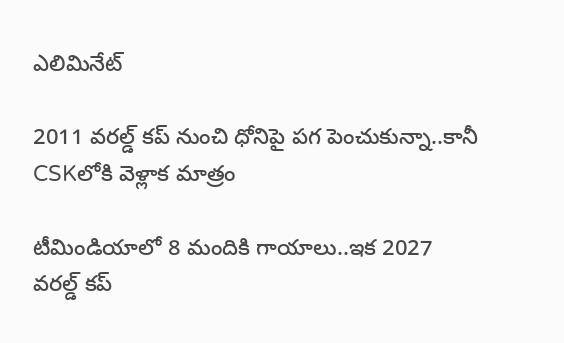ఎలిమినేట్

2011 వ‌ర‌ల్డ్ క‌ప్ నుంచి ధోనిపై ప‌గ పెంచుకున్నా..కానీ CSKలోకి వెళ్లాక మాత్రం

టీమిండియాలో 8 మందికి గాయాలు..ఇక 2027 వ‌ర‌ల్డ్ క‌ప్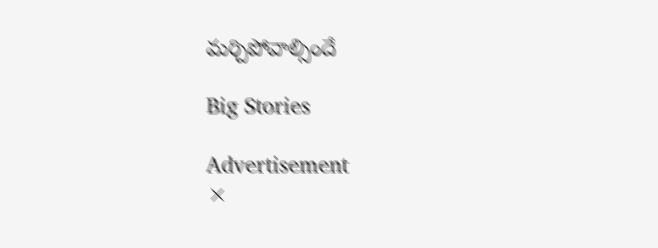మ‌ర్చిపోవాల్సిందే

Big Stories

Advertisement
×